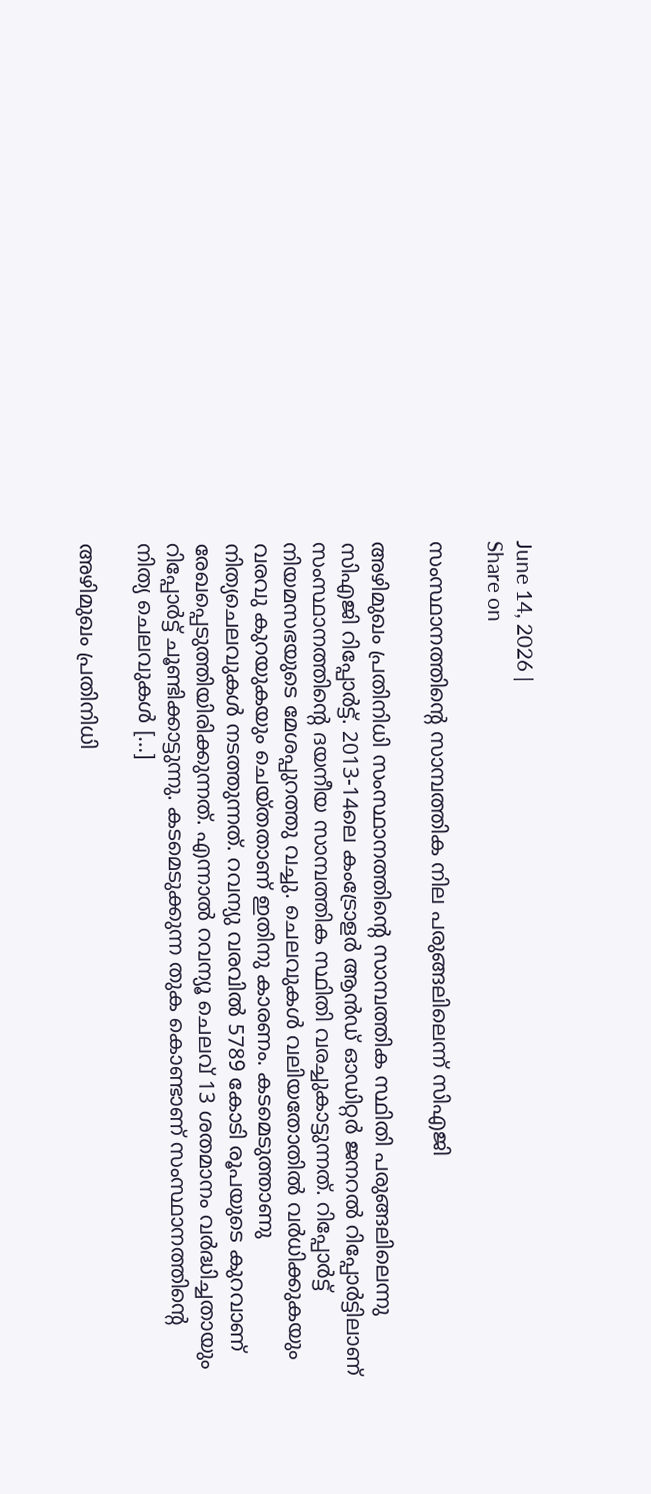June 14, 2026 |
Share on

സംസ്ഥാനത്തിന്റെ സാമ്പത്തിക നില പരുങ്ങലിലെന്ന് സിഎജി

അഴിമുഖം പ്രതിനിധി സംസ്ഥാനത്തിന്റെ സാമ്പത്തിക സ്ഥിതി പരുങ്ങലിലെന്നു സിഎജി റിപ്പോര്‍ട്ട്. 2013-14ലെ കംട്രോളര്‍ ആന്‍ഡ് ഓഡിറ്റര്‍ ജനറല്‍ റിപ്പോര്‍ട്ടിലാണ് സംസ്ഥാനത്തിന്റെ ദയനീയ സാമ്പത്തിക സ്ഥിതി വരച്ചുകാട്ടുന്നത്. റിപ്പോര്‍ട്ട് നിയമസഭയുടെ മേശപ്പുറത്തു വച്ചു. ചെലവുകള്‍ വലിയതോതില്‍ വര്‍ധിക്കുകയും വരവു കുറയുകയും ചെയ്തതാണ് ഇതിനു കാരണം. കടമെടുത്താണു നിത്യചെലവുകള്‍ നടത്തുന്നത്. റവന്യു വരവില്‍ 5789 കോടി രൂപയുടെ കുറവാണ് രേഖപ്പെടുത്തിയിരിക്കുന്നത്. എന്നാല്‍ റവന്യൂ ചെലവ് 13 ശതമാനം വര്‍ദ്ധിച്ചതായും റിപ്പോര്‍ട്ട് ചൂണ്ടിക്കാട്ടുന്നു. കടമെടുക്കുന്ന തുക കൊണ്ടാണ് സംസ്ഥാനത്തിന്റെ നിത്യ ചെലവുകള്‍ […]

അഴിമുഖം പ്രതിനിധി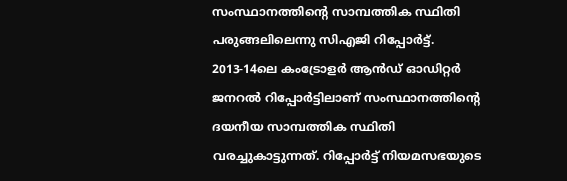സംസ്ഥാനത്തിന്റെ സാമ്പത്തിക സ്ഥിതി പരുങ്ങലിലെന്നു സിഎജി റിപ്പോര്‍ട്ട്. 2013-14ലെ കംട്രോളര്‍ ആന്‍ഡ് ഓഡിറ്റര്‍ ജനറല്‍ റിപ്പോര്‍ട്ടിലാണ് സംസ്ഥാനത്തിന്റെ ദയനീയ സാമ്പത്തിക സ്ഥിതി വരച്ചുകാട്ടുന്നത്. റിപ്പോര്‍ട്ട് നിയമസഭയുടെ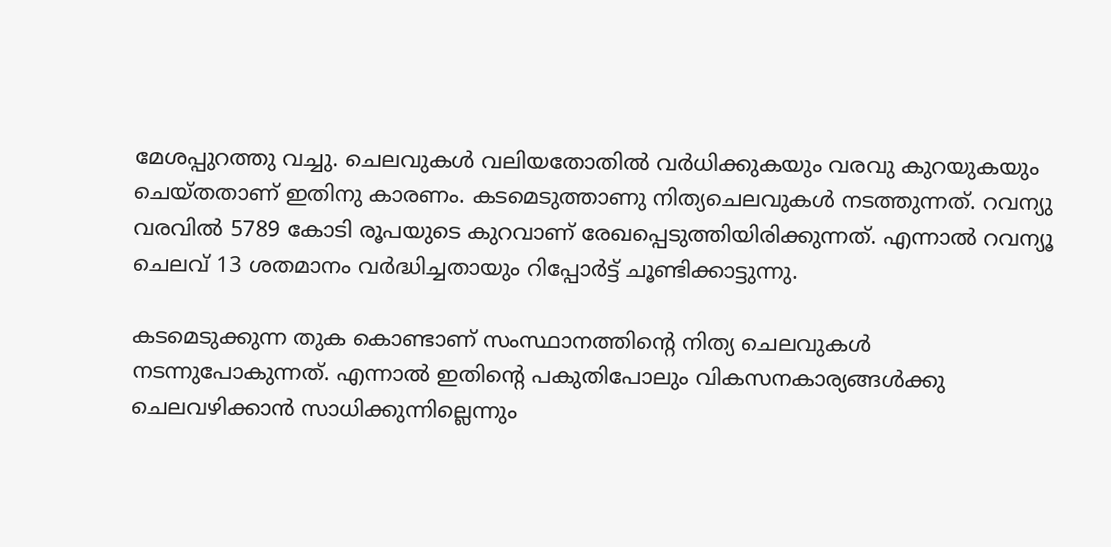മേശപ്പുറത്തു വച്ചു. ചെലവുകള്‍ വലിയതോതില്‍ വര്‍ധിക്കുകയും വരവു കുറയുകയും ചെയ്തതാണ് ഇതിനു കാരണം. കടമെടുത്താണു നിത്യചെലവുകള്‍ നടത്തുന്നത്. റവന്യു വരവില്‍ 5789 കോടി രൂപയുടെ കുറവാണ് രേഖപ്പെടുത്തിയിരിക്കുന്നത്. എന്നാല്‍ റവന്യൂ ചെലവ് 13 ശതമാനം വര്‍ദ്ധിച്ചതായും റിപ്പോര്‍ട്ട് ചൂണ്ടിക്കാട്ടുന്നു.

കടമെടുക്കുന്ന തുക കൊണ്ടാണ് സംസ്ഥാനത്തിന്റെ നിത്യ ചെലവുകള്‍ നടന്നുപോകുന്നത്. എന്നാല്‍ ഇതിന്റെ പകുതിപോലും വികസനകാര്യങ്ങള്‍ക്കു ചെലവഴിക്കാന്‍ സാധിക്കുന്നില്ലെന്നും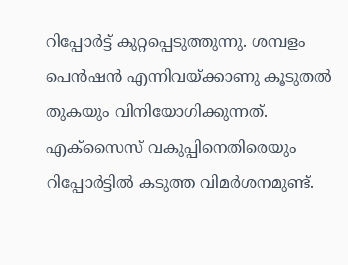റിപ്പോര്‍ട്ട് കുറ്റപ്പെടുത്തുന്നു. ശമ്പളം പെന്‍ഷന്‍ എന്നിവയ്ക്കാണു കൂടുതല്‍ തുകയും വിനിയോഗിക്കുന്നത്. എക്‌സൈസ് വകുപ്പിനെതിരെയും റിപ്പോര്‍ട്ടില്‍ കടുത്ത വിമര്‍ശനമുണ്ട്.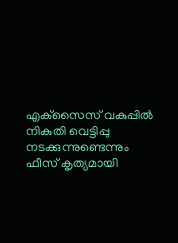എക്‌സൈസ് വകുപ്പില്‍ നികുതി വെട്ടിപ്പു നടക്കുന്നുണ്ടെന്നും ഫീസ് കൃത്യമായി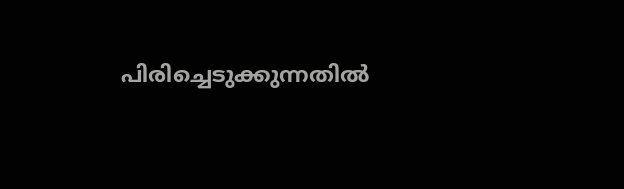പിരിച്ചെടുക്കുന്നതില്‍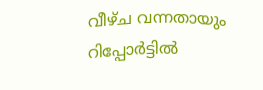വീഴ്ച വന്നതായും റിപ്പോര്‍ട്ടില്‍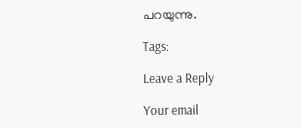പറയുന്നു.

Tags:

Leave a Reply

Your email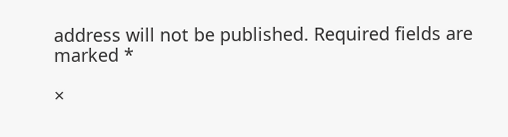address will not be published. Required fields are marked *

×